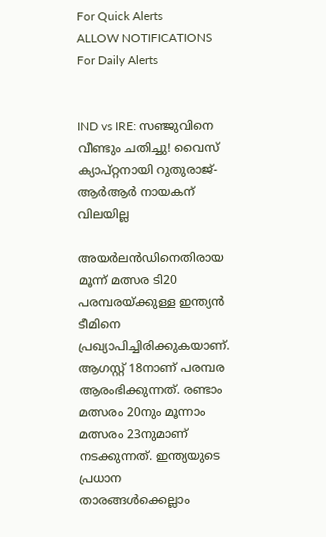For Quick Alerts
ALLOW NOTIFICATIONS
For Daily Alerts


IND vs IRE: സഞ്ജുവിനെ വീണ്ടും ചതിച്ചു! വൈസ് ക്യാപ്റ്റനായി റുതുരാജ്- ആര്‍ആര്‍ നായകന് വിലയില്ല

അയര്‍ലന്‍ഡിനെതിരായ മൂന്ന് മത്സര ടി20 പരമ്പരയ്ക്കുള്ള ഇന്ത്യന്‍ ടീമിനെ പ്രഖ്യാപിച്ചിരിക്കുകയാണ്. ആഗസ്റ്റ് 18നാണ് പരമ്പര ആരംഭിക്കുന്നത്. രണ്ടാം മത്സരം 20നും മൂന്നാം മത്സരം 23നുമാണ് നടക്കുന്നത്. ഇന്ത്യയുടെ പ്രധാന താരങ്ങള്‍ക്കെല്ലാം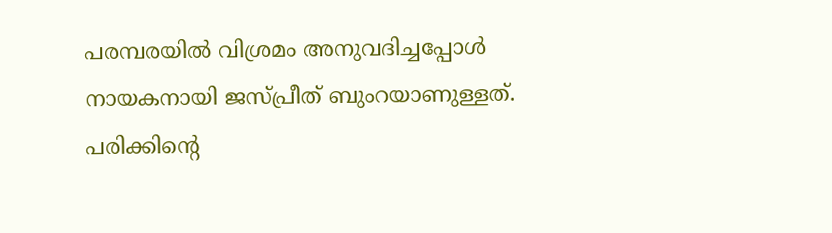പരമ്പരയില്‍ വിശ്രമം അനുവദിച്ചപ്പോള്‍ നായകനായി ജസ്പ്രീത് ബുംറയാണുള്ളത്. പരിക്കിന്റെ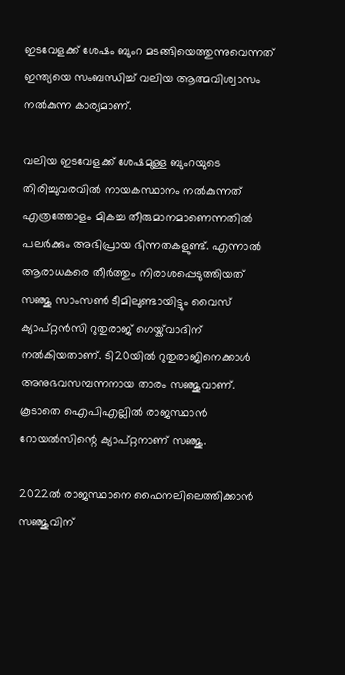ഇടവേളക്ക് ശേഷം ബുംറ മടങ്ങിയെത്തുന്നുവെന്നത് ഇന്ത്യയെ സംബന്ധിച്ച് വലിയ ആത്മവിശ്വാസം നല്‍കുന്ന കാര്യമാണ്.

വലിയ ഇടവേളക്ക് ശേഷമുള്ള ബുംറയുടെ തിരിച്ചുവരവില്‍ നായകസ്ഥാനം നല്‍കുന്നത് എത്രത്തോളം മികച്ച തീരുമാനമാണെന്നതില്‍ പലര്‍ക്കും അഭിപ്രായ ഭിന്നതകളുണ്ട്. എന്നാല്‍ ആരാധകരെ തീര്‍ത്തും നിരാശപ്പെടുത്തിയത് സഞ്ജു സാംസണ്‍ ടീമിലുണ്ടായിട്ടും വൈസ് ക്യാപ്റ്റന്‍സി റുതുരാജ് ഗെയ്ക്‌വാദിന് നല്‍കിയതാണ്. ടി20യില്‍ റുതുരാജിനെക്കാള്‍ അനുഭവസമ്പന്നനായ താരം സഞ്ജുവാണ്. കൂടാതെ ഐപിഎല്ലില്‍ രാജസ്ഥാന്‍ റോയല്‍സിന്റെ ക്യാപ്റ്റനാണ് സഞ്ജു.

2022ല്‍ രാജസ്ഥാനെ ഫൈനലിലെത്തിക്കാന്‍ സഞ്ജുവിന്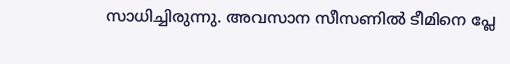സാധിച്ചിരുന്നു. അവസാന സീസണില്‍ ടീമിനെ പ്ലേ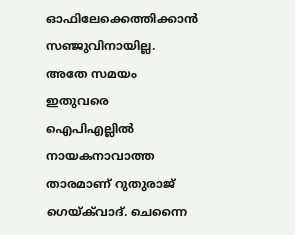ഓഫിലേക്കെത്തിക്കാന്‍ സഞ്ജുവിനായില്ല. അതേ സമയം ഇതുവരെ ഐപിഎല്ലില്‍ നായകനാവാത്ത താരമാണ് റുതുരാജ് ഗെയ്ക്‌വാദ്. ചെന്നൈ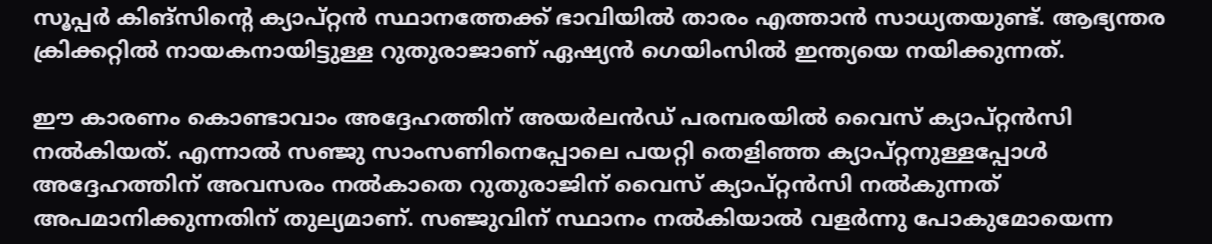സൂപ്പര്‍ കിങ്‌സിന്റെ ക്യാപ്റ്റന്‍ സ്ഥാനത്തേക്ക് ഭാവിയില്‍ താരം എത്താന്‍ സാധ്യതയുണ്ട്. ആഭ്യന്തര ക്രിക്കറ്റില്‍ നായകനായിട്ടുള്ള റുതുരാജാണ് ഏഷ്യന്‍ ഗെയിംസില്‍ ഇന്ത്യയെ നയിക്കുന്നത്.

ഈ കാരണം കൊണ്ടാവാം അദ്ദേഹത്തിന് അയര്‍ലന്‍ഡ് പരമ്പരയില്‍ വൈസ് ക്യാപ്റ്റന്‍സി നല്‍കിയത്. എന്നാല്‍ സഞ്ജു സാംസണിനെപ്പോലെ പയറ്റി തെളിഞ്ഞ ക്യാപ്റ്റനുള്ളപ്പോള്‍ അദ്ദേഹത്തിന് അവസരം നല്‍കാതെ റുതുരാജിന് വൈസ് ക്യാപ്റ്റന്‍സി നല്‍കുന്നത് അപമാനിക്കുന്നതിന് തുല്യമാണ്. സഞ്ജുവിന് സ്ഥാനം നല്‍കിയാല്‍ വളര്‍ന്നു പോകുമോയെന്ന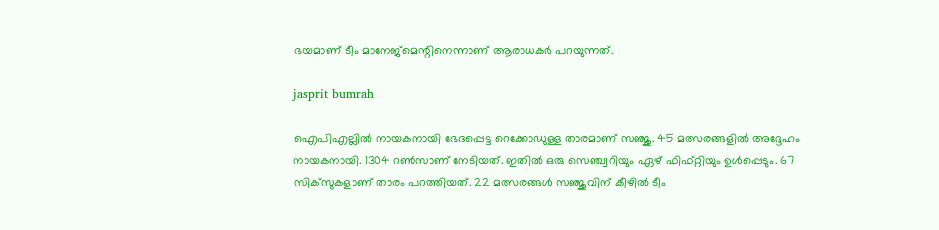ഭയമാണ് ടീം മാനേജ്‌മെന്റിനെന്നാണ് ആരാധകര്‍ പറയുന്നത്.

jasprit bumrah

ഐപിഎല്ലില്‍ നായകനായി ഭേദപ്പെട്ട റെക്കോഡുള്ള താരമാണ് സഞ്ജു. 45 മത്സരങ്ങളില്‍ അദ്ദേഹം നായകനായി. 1304 റണ്‍സാണ് നേടിയത്. ഇതില്‍ ഒരു സെഞ്ച്വറിയും ഏഴ് ഫിഫ്റ്റിയും ഉള്‍പ്പെടും. 67 സിക്‌സുകളാണ് താരം പറത്തിയത്. 22 മത്സരങ്ങള്‍ സഞ്ജുവിന് കീഴില്‍ ടീം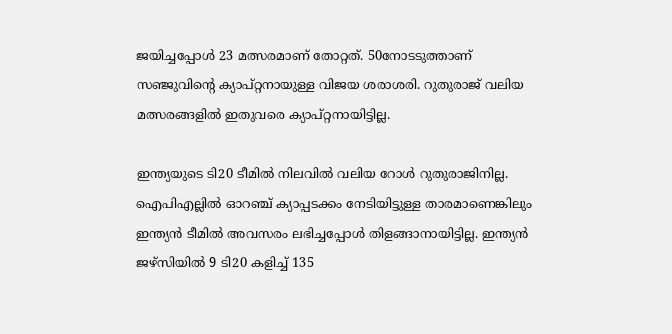ജയിച്ചപ്പോള്‍ 23 മത്സരമാണ് തോറ്റത്. 50നോടടുത്താണ് സഞ്ജുവിന്റെ ക്യാപ്റ്റനായുള്ള വിജയ ശരാശരി. റുതുരാജ് വലിയ മത്സരങ്ങളില്‍ ഇതുവരെ ക്യാപ്റ്റനായിട്ടില്ല.

ഇന്ത്യയുടെ ടി20 ടീമില്‍ നിലവില്‍ വലിയ റോള്‍ റുതുരാജിനില്ല. ഐപിഎല്ലില്‍ ഓറഞ്ച് ക്യാപ്പടക്കം നേടിയിട്ടുള്ള താരമാണെങ്കിലും ഇന്ത്യന്‍ ടീമില്‍ അവസരം ലഭിച്ചപ്പോള്‍ തിളങ്ങാനായിട്ടില്ല. ഇന്ത്യന്‍ ജഴ്‌സിയില്‍ 9 ടി20 കളിച്ച് 135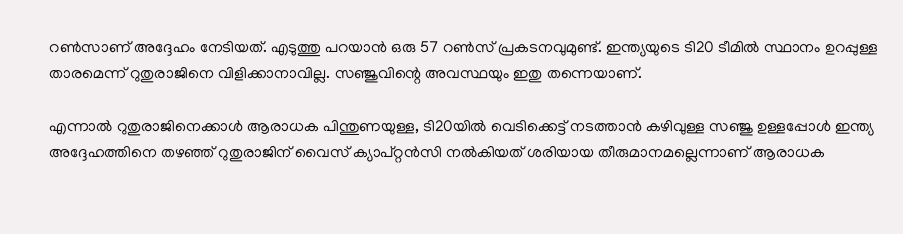റണ്‍സാണ് അദ്ദേഹം നേടിയത്. എടുത്തു പറയാന്‍ ഒരു 57 റണ്‍സ് പ്രകടനവുമുണ്ട്. ഇന്ത്യയുടെ ടി20 ടീമില്‍ സ്ഥാനം ഉറപ്പുള്ള താരമെന്ന് റുതുരാജിനെ വിളിക്കാനാവില്ല. സഞ്ജുവിന്റെ അവസ്ഥയും ഇതു തന്നെയാണ്.

എന്നാല്‍ റുതുരാജിനെക്കാള്‍ ആരാധക പിന്തുണയുള്ള, ടി20യില്‍ വെടിക്കെട്ട് നടത്താന്‍ കഴിവുള്ള സഞ്ജു ഉള്ളപ്പോള്‍ ഇന്ത്യ അദ്ദേഹത്തിനെ തഴഞ്ഞ് റുതുരാജിന് വൈസ് ക്യാപ്റ്റന്‍സി നല്‍കിയത് ശരിയായ തീരുമാനമല്ലെന്നാണ് ആരാധക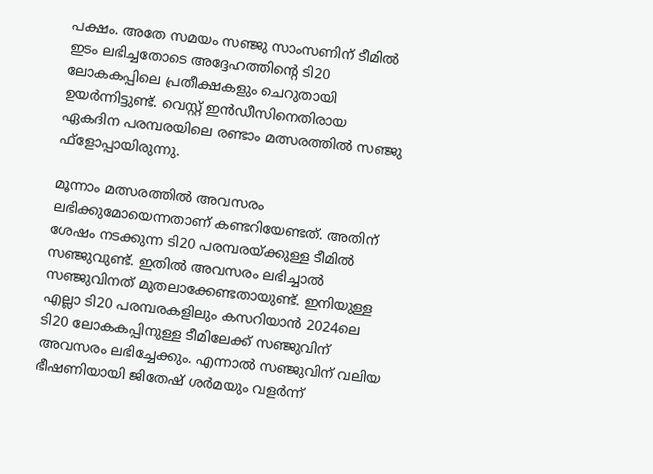പക്ഷം. അതേ സമയം സഞ്ജു സാംസണിന് ടീമില്‍ ഇടം ലഭിച്ചതോടെ അദ്ദേഹത്തിന്റെ ടി20 ലോകകപ്പിലെ പ്രതീക്ഷകളും ചെറുതായി ഉയര്‍ന്നിട്ടുണ്ട്. വെസ്റ്റ് ഇന്‍ഡീസിനെതിരായ ഏകദിന പരമ്പരയിലെ രണ്ടാം മത്സരത്തില്‍ സഞ്ജു ഫ്‌ളോപ്പായിരുന്നു.

മൂന്നാം മത്സരത്തില്‍ അവസരം ലഭിക്കുമോയെന്നതാണ് കണ്ടറിയേണ്ടത്. അതിന് ശേഷം നടക്കുന്ന ടി20 പരമ്പരയ്ക്കുള്ള ടീമില്‍ സഞ്ജുവുണ്ട്. ഇതില്‍ അവസരം ലഭിച്ചാല്‍ സഞ്ജുവിനത് മുതലാക്കേണ്ടതായുണ്ട്. ഇനിയുള്ള എല്ലാ ടി20 പരമ്പരകളിലും കസറിയാന്‍ 2024ലെ ടി20 ലോകകപ്പിനുള്ള ടീമിലേക്ക് സഞ്ജുവിന് അവസരം ലഭിച്ചേക്കും. എന്നാല്‍ സഞ്ജുവിന് വലിയ ഭീഷണിയായി ജിതേഷ് ശര്‍മയും വളര്‍ന്ന്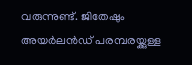വരുന്നുണ്ട്. ജിതേഷും അയര്‍ലന്‍ഡ് പരമ്പരയ്ക്കുള്ള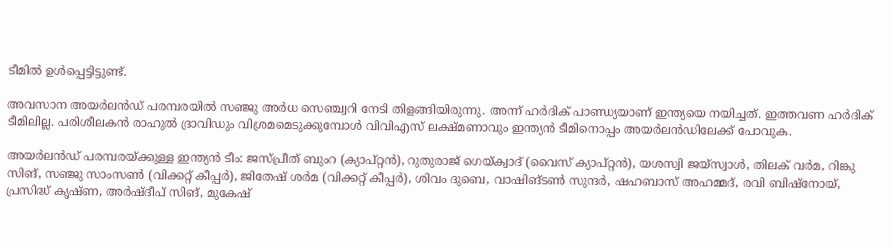ടീമില്‍ ഉള്‍പ്പെട്ടിട്ടുണ്ട്.

അവസാന അയര്‍ലന്‍ഡ് പരമ്പരയില്‍ സഞ്ജു അര്‍ധ സെഞ്ച്വറി നേടി തിളങ്ങിയിരുന്നു. അന്ന് ഹര്‍ദിക് പാണ്ഡ്യയാണ് ഇന്ത്യയെ നയിച്ചത്. ഇത്തവണ ഹര്‍ദിക് ടീമിലില്ല. പരിശീലകന്‍ രാഹുല്‍ ദ്രാവിഡും വിശ്രമമെടുക്കുമ്പോള്‍ വിവിഎസ് ലക്ഷ്മണാവും ഇന്ത്യന്‍ ടീമിനൊപ്പം അയര്‍ലന്‍ഡിലേക്ക് പോവുക.

അയര്‍ലന്‍ഡ് പരമ്പരയ്ക്കുള്ള ഇന്ത്യന്‍ ടീം: ജസ്പ്രീത് ബുംറ (ക്യാപ്റ്റന്‍), റുതുരാജ് ഗെയ്ക്വാദ് (വൈസ് ക്യാപ്റ്റന്‍), യശസ്വി ജയ്സ്വാള്‍, തിലക് വര്‍മ, റിങ്കു സിങ്, സഞ്ജു സാംസണ്‍ (വിക്കറ്റ് കീപ്പര്‍), ജിതേഷ് ശര്‍മ (വിക്കറ്റ് കീപ്പര്‍), ശിവം ദുബെ, വാഷിങ്ടണ്‍ സുന്ദര്‍, ഷഹബാസ് അഹമ്മദ്, രവി ബിഷ്നോയ്, പ്രസിദ്ധ് കൃഷ്ണ, അര്‍ഷ്ദീപ് സിങ്, മുകേഷ്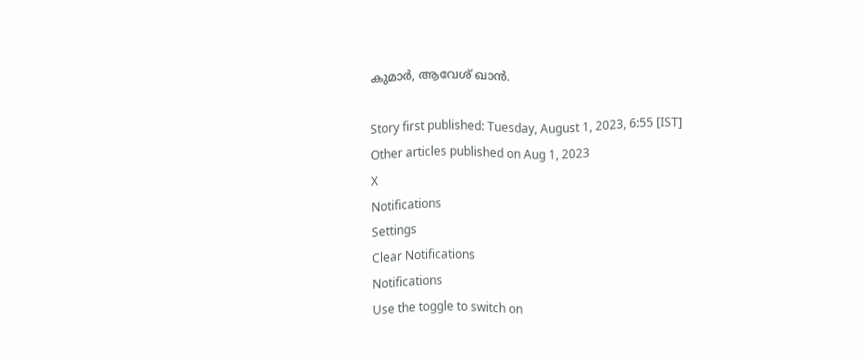കുമാര്‍, ആവേശ് ഖാന്‍.

Story first published: Tuesday, August 1, 2023, 6:55 [IST]
Other articles published on Aug 1, 2023
X
Notifications
Settings
Clear Notifications
Notifications
Use the toggle to switch on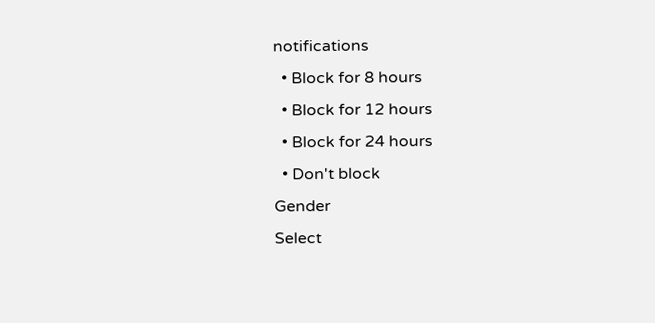notifications
  • Block for 8 hours
  • Block for 12 hours
  • Block for 24 hours
  • Don't block
Gender
Select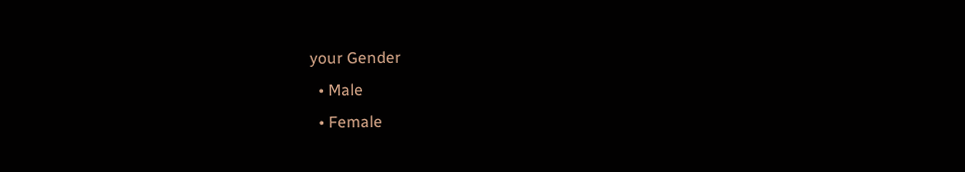your Gender
  • Male
  • Female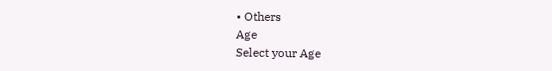• Others
Age
Select your Age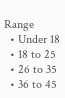Range
  • Under 18
  • 18 to 25
  • 26 to 35
  • 36 to 45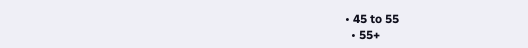• 45 to 55
  • 55+